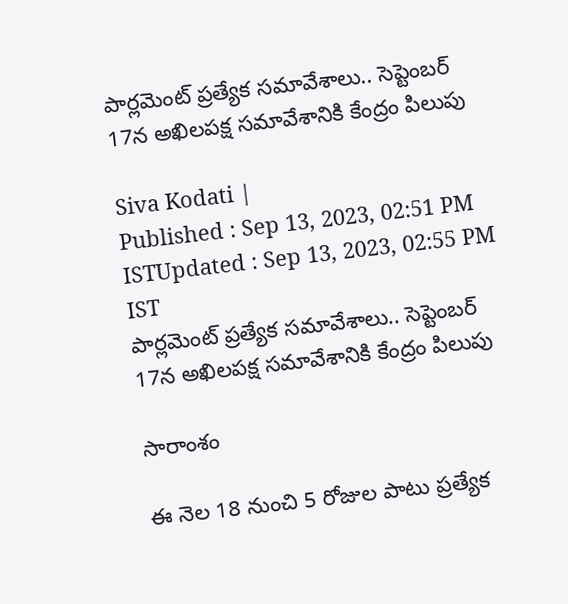పార్లమెంట్ ప్రత్యేక సమావేశాలు.. సెప్టెంబర్ 17న అఖిలపక్ష సమావేశానికి కేంద్రం పిలుపు

Siva Kodati |
Published : Sep 13, 2023, 02:51 PM ISTUpdated : Sep 13, 2023, 02:55 PM IST
పార్లమెంట్ ప్రత్యేక సమావేశాలు.. సెప్టెంబర్ 17న అఖిలపక్ష సమావేశానికి కేంద్రం పిలుపు

సారాంశం

ఈ నెల 18 నుంచి 5 రోజుల పాటు ప్రత్యేక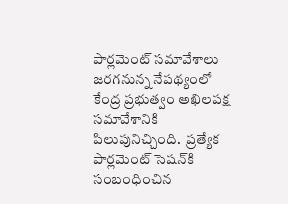పార్లమెంట్ సమావేశాలు జరగనున్న నేపథ్యంలో కేంద్ర ప్రభుత్వం అఖిలపక్ష సమావేశానికి పిలుపునిచ్చింది.  ప్రత్యేక పార్లమెంట్ సెషన్‌కి సంబంధించిన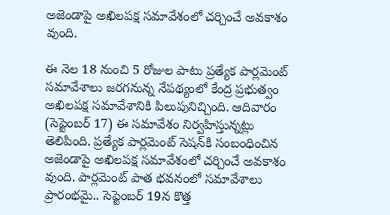అజెండాపై అఖిలపక్ష సమావేశంలో చర్చించే అవకాశం వుంది.

ఈ నెల 18 నుంచి 5 రోజుల పాటు ప్రత్యేక పార్లమెంట్ సమావేశాలు జరగనున్న నేపథ్యంలో కేంద్ర ప్రభుత్వం అఖిలపక్ష సమావేశానికి పిలుపునిచ్చింది. ఆదివారం (సెప్టెంబర్ 17) ఈ సమావేశం నిర్వహిస్తున్నట్లు తెలిపింది. ప్రత్యేక పార్లమెంట్ సెషన్‌కి సంబంధించిన అజెండాపై అఖిలపక్ష సమావేశంలో చర్చించే అవకాశం వుంది. పార్లమెంట్ పాత భవనంలో సమావేశాలు ప్రారంభమై.. సెప్టెంబర్ 19న కొత్త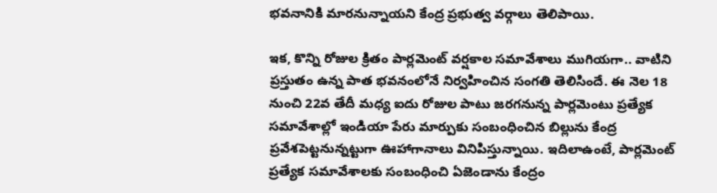భవనానికి మారనున్నాయని కేంద్ర ప్రభుత్వ వర్గాలు తెలిపాయి.

ఇక, కొన్ని రోజుల క్రితం పార్లమెంట్ వర్షకాల సమావేశాలు ముగియగా.. వాటిని ప్రస్తుతం ఉన్న పాత భవనంలోనే నిర్వహించిన సంగతి తెలిసిందే. ఈ నెల 18 నుంచి 22వ తేదీ మధ్య ఐదు రోజుల పాటు జరగనున్న పార్లమెంటు ప్రత్యేక సమావేశాల్లో ఇండియా పేరు మార్పుకు సంబంధించిన బిల్లును కేంద్ర ప్రవేశపెట్టనున్నట్టుగా ఊహాగానాలు వినిపిస్తున్నాయి. ఇదిలాఉంటే, పార్లమెంట్ ప్రత్యేక సమావేశాలకు సంబంధించి ఏజెండాను కేంద్రం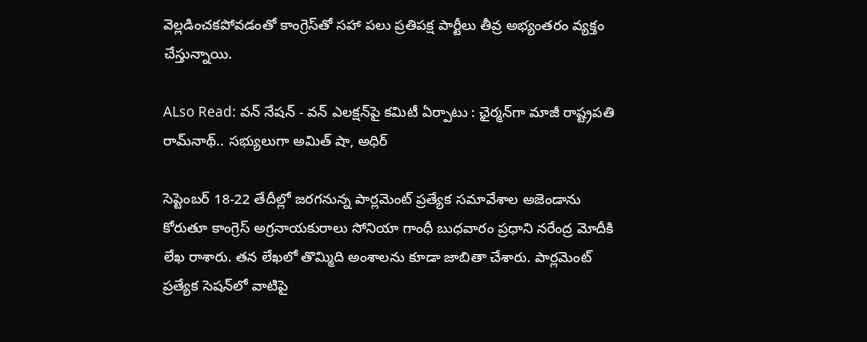వెల్లడించకపోవడంతో కాంగ్రెస్‌తో సహా పలు ప్రతిపక్ష పార్టీలు తీవ్ర అభ్యంతరం వ్యక్తం చేస్తున్నాయి.

ALso Read: వన్ నేషన్ - వన్ ఎలక్షన్‌పై కమిటీ ఏర్పాటు : ఛైర్మన్‌గా మాజీ రాష్ట్రపతి రామ్‌నాథ్.. సభ్యులుగా అమిత్ షా, అధిర్

సెప్టెంబర్ 18-22 తేదీల్లో జరగనున్న పార్లమెంట్ ప్రత్యేక సమావేశాల అజెండాను కోరుతూ కాంగ్రెస్ అగ్రనాయకురాలు సోనియా గాంధీ బుధవారం ప్రధాని నరేంద్ర మోదీకి లేఖ రాశారు. తన లేఖలో తొమ్మిది అంశాలను కూడా జాబితా చేశారు. పార్లమెంట్ ప్రత్యేక సెషన్‌లో వాటిపై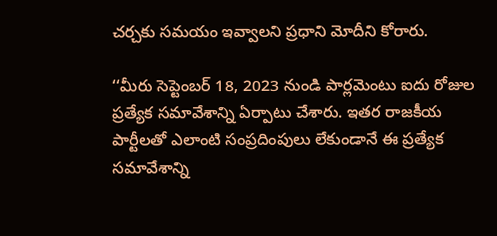చర్చకు సమయం ఇవ్వాలని ప్రధాని మోదీని కోరారు.

‘‘మీరు సెప్టెంబర్ 18, 2023 నుండి పార్లమెంటు ఐదు రోజుల ప్రత్యేక సమావేశాన్ని ఏర్పాటు చేశారు. ఇతర రాజకీయ పార్టీలతో ఎలాంటి సంప్రదింపులు లేకుండానే ఈ ప్రత్యేక సమావేశాన్ని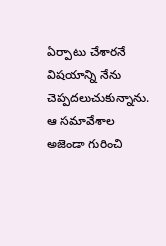ఏర్పాటు చేశారనే విషయాన్ని నేను చెప్పదలుచుకున్నాను. ఆ సమావేశాల అజెండా గురించి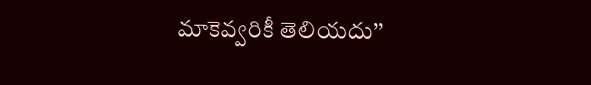మాకెవ్వరికీ తెలియదు’’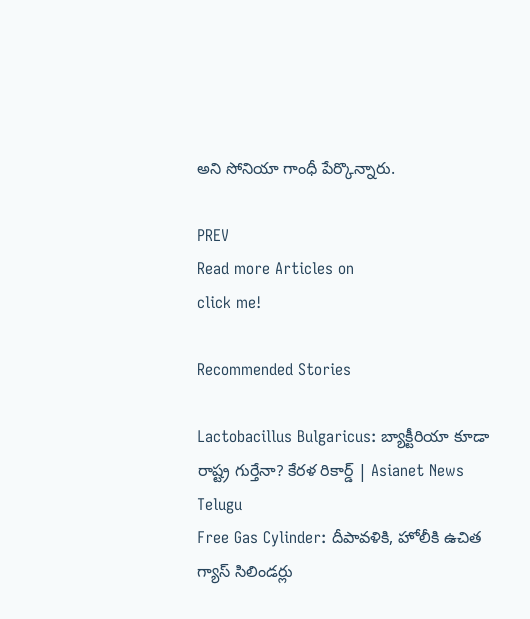అని సోనియా గాంధీ పేర్కొన్నారు.

PREV
Read more Articles on
click me!

Recommended Stories

Lactobacillus Bulgaricus: బ్యాక్టీరియా కూడా రాష్ట్ర గుర్తేనా? కేరళ రికార్డ్ | Asianet News Telugu
Free Gas Cylinder: దీపావళికి, హోలీకి ఉచిత గ్యాస్ సిలిండర్లు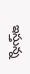ఇస్తున్న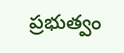ప్రభుత్వం